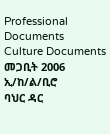Professional Documents
Culture Documents
መጋቢት 2006
ኢ/ከ/ል/ቢሮ
ባህር ዳር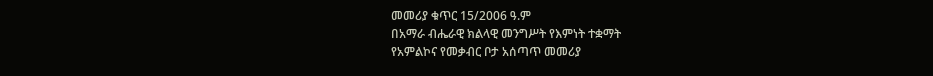መመሪያ ቁጥር 15/2006 ዓ.ም
በአማራ ብሔራዊ ክልላዊ መንግሥት የእምነት ተቋማት
የአምልኮና የመቃብር ቦታ አሰጣጥ መመሪያ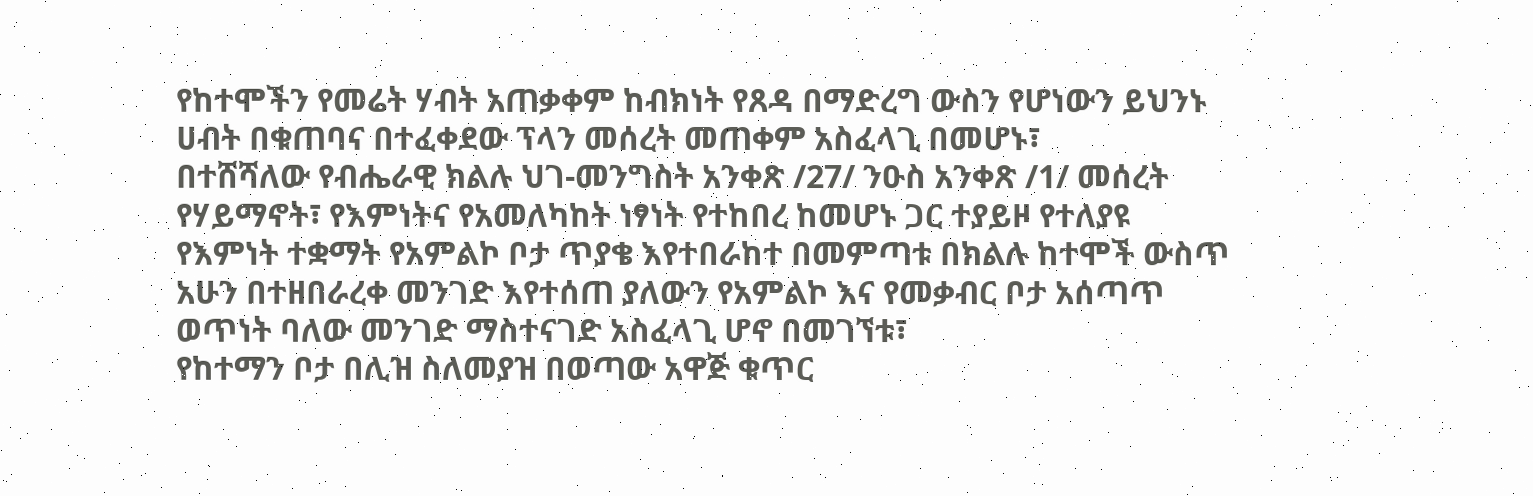የከተሞችን የመሬት ሃብት አጠቃቀም ከብክነት የጸዳ በማድረግ ውስን የሆነውን ይህንኑ
ሀብት በቁጠባና በተፈቀደው ፕላን መሰረት መጠቀም አስፈላጊ በመሆኑ፣
በተሸሻለው የብሔራዊ ክልሉ ህገ-መንግስት አንቀጽ /27/ ንዑስ አንቀጽ /1/ መሰረት
የሃይማኖት፣ የእምነትና የአመለካከት ነፃነት የተከበረ ከመሆኑ ጋር ተያይዞ የተለያዩ
የእምነት ተቋማት የአምልኮ ቦታ ጥያቄ እየተበራከተ በመምጣቱ በክልሉ ከተሞች ውስጥ
አሁን በተዘበራረቀ መንገድ እየተሰጠ ያለውን የአምልኮ እና የመቃብር ቦታ አሰጣጥ
ወጥነት ባለው መንገድ ማስተናገድ አስፈላጊ ሆኖ በመገኘቱ፣
የከተማን ቦታ በሊዝ ስለመያዝ በወጣው አዋጅ ቁጥር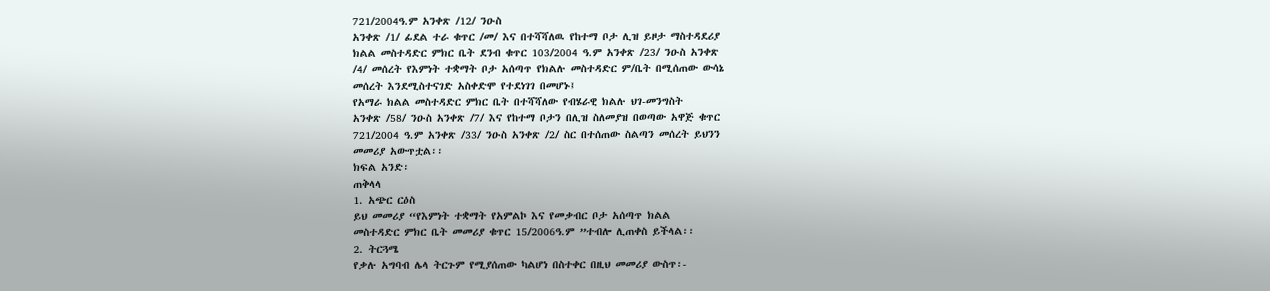721/2004ዓ.ም አንቀጽ /12/ ንዑስ
አንቀጽ /1/ ፊደል ተራ ቁጥር /መ/ እና በተሻሻለዉ የከተማ ቦታ ሊዝ ይዞታ ማስተዳደሪያ
ክልል መስተዳድር ምክር ቤት ደንብ ቁጥር 103/2004 ዓ.ም አንቀጽ /23/ ንዑስ አንቀጽ
/4/ መሰረት የእምነት ተቋማት ቦታ አሰጣጥ የክልሉ መስተዳድር ም/ቤት በሚሰጠው ውሳኔ
መሰረት እንደሚስተናገድ አስቀድሞ የተደነገገ በመሆኑ፤
የአማራ ክልል መስተዳድር ምክር ቤት በተሻሻለው የብሄራዊ ክልሉ ህገ-መንግስት
አንቀጽ /58/ ንዑስ አንቀጽ /7/ እና የከተማ ቦታን በሊዝ ስለመያዝ በወጣው አዋጅ ቁጥር
721/2004 ዓ.ም አንቀጽ /33/ ንዑስ አንቀጽ /2/ ስር በተሰጠው ስልጣን መሰረት ይህንን
መመሪያ አውጥቷል፡፡
ክፍል አንድ፡
ጠቅላላ
1. አጭር ርዕስ
ይህ መመሪያ “የእምነት ተቋማት የአምልኮ እና የመቃብር ቦታ አሰጣጥ ክልል
መስተዳድር ምክር ቤት መመሪያ ቁጥር 15/2006ዓ.ም ”ተብሎ ሊጠቀስ ይችላል፡፡
2. ትርጓሜ
የቃሉ አግባብ ሌላ ትርጉም የሚያሰጠው ካልሆነ በስተቀር በዚህ መመሪያ ውስጥ፡-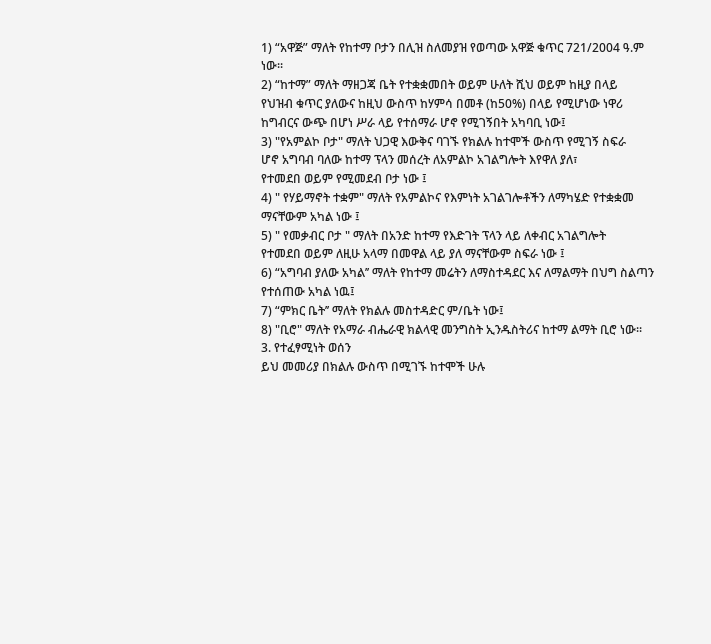1) “አዋጅ” ማለት የከተማ ቦታን በሊዝ ስለመያዝ የወጣው አዋጅ ቁጥር 721/2004 ዓ.ም
ነው፡፡
2) “ከተማ” ማለት ማዘጋጃ ቤት የተቋቋመበት ወይም ሁለት ሺህ ወይም ከዚያ በላይ
የህዝብ ቁጥር ያለውና ከዚህ ውስጥ ከሃምሳ በመቶ (ከ50%) በላይ የሚሆነው ነዋሪ
ከግብርና ውጭ በሆነ ሥራ ላይ የተሰማራ ሆኖ የሚገኝበት አካባቢ ነው፤
3) "የአምልኮ ቦታ" ማለት ህጋዊ እውቅና ባገኙ የክልሉ ከተሞች ውስጥ የሚገኝ ስፍራ
ሆኖ አግባብ ባለው ከተማ ፕላን መሰረት ለአምልኮ አገልግሎት እየዋለ ያለ፣
የተመደበ ወይም የሚመደብ ቦታ ነው ፤
4) " የሃይማኖት ተቋም" ማለት የአምልኮና የእምነት አገልገሎቶችን ለማካሄድ የተቋቋመ
ማናቸውም አካል ነው ፤
5) " የመቃብር ቦታ " ማለት በአንድ ከተማ የእድገት ፕላን ላይ ለቀብር አገልግሎት
የተመደበ ወይም ለዚሁ አላማ በመዋል ላይ ያለ ማናቸውም ስፍራ ነው ፤
6) “አግባብ ያለው አካል’’ ማለት የከተማ መሬትን ለማስተዳደር እና ለማልማት በህግ ስልጣን
የተሰጠው አካል ነዉ፤
7) “ምክር ቤት’’ ማለት የክልሉ መስተዳድር ም/ቤት ነው፤
8) "ቢሮ" ማለት የአማራ ብሔራዊ ክልላዊ መንግስት ኢንዱስትሪና ከተማ ልማት ቢሮ ነው፡፡
3. የተፈፃሚነት ወሰን
ይህ መመሪያ በክልሉ ውስጥ በሚገኙ ከተሞች ሁሉ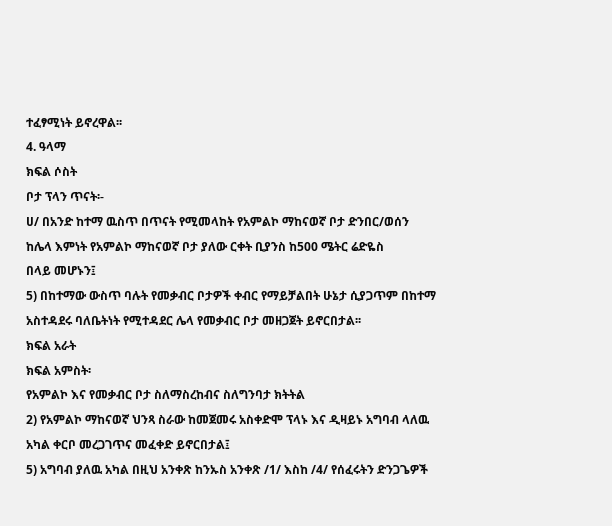ተፈፃሚነት ይኖረዋል፡፡
4. ዓላማ
ክፍል ሶስት
ቦታ ፕላን ጥናት፡-
ሀ/ በአንድ ከተማ ዉስጥ በጥናት የሚመላከት የአምልኮ ማከናወኛ ቦታ ድንበር/ወሰን
ከሌላ እምነት የአምልኮ ማከናወኛ ቦታ ያለው ርቀት ቢያንስ ከ500 ሜትር ሬድዬስ
በላይ መሆኑን፤
5) በከተማው ውስጥ ባሉት የመቃብር ቦታዎች ቀብር የማይቻልበት ሁኔታ ሲያጋጥም በከተማ
አስተዳደሩ ባለቤትነት የሚተዳደር ሌላ የመቃብር ቦታ መዘጋጀት ይኖርበታል፡፡
ክፍል አራት
ክፍል አምስት፡
የአምልኮ እና የመቃብር ቦታ ስለማስረከብና ስለግንባታ ክትትል
2) የአምልኮ ማከናወኛ ህንጻ ስራው ከመጀመሩ አስቀድሞ ፕላኑ እና ዲዛይኑ አግባብ ላለዉ
አካል ቀርቦ መረጋገጥና መፈቀድ ይኖርበታል፤
5) አግባብ ያለዉ አካል በዚህ አንቀጽ ከንኡስ አንቀጽ /1/ እስከ /4/ የሰፈሩትን ድንጋጌዎች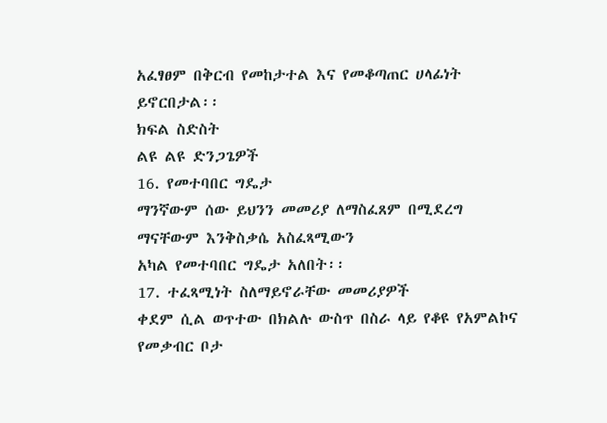አፈፃፀም በቅርብ የመከታተል እና የመቆጣጠር ሀላፊነት ይኖርበታል፡፡
ክፍል ስድስት
ልዩ ልዩ ድንጋጌዎች
16. የመተባበር ግዴታ
ማንኛውም ሰው ይህንን መመሪያ ለማስፈጸም በሚደረግ ማናቸውም እንቅስቃሴ አስፈጻሚውን
አካል የመተባበር ግዴታ አለበት፡፡
17. ተፈጻሚነት ስለማይኖራቸው መመሪያዎች
ቀደም ሲል ወጥተው በክልሉ ውስጥ በስራ ላይ የቆዩ የአምልኮና የመቃብር ቦታ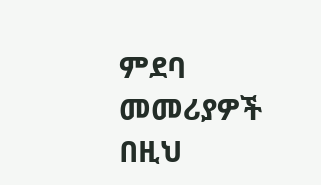ምደባ
መመሪያዎች በዚህ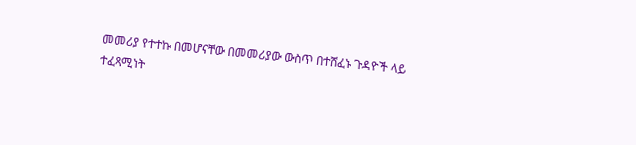መመሪያ የተተኩ በመሆናቸው በመመሪያው ውስጥ በተሸፈኑ ጉዳዮች ላይ
ተፈጻሚነት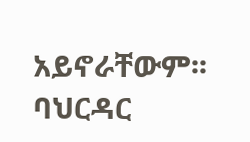አይኖራቸውም፡፡
ባህርዳር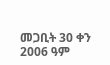መጋቢት 30 ቀን 2006 ዓም